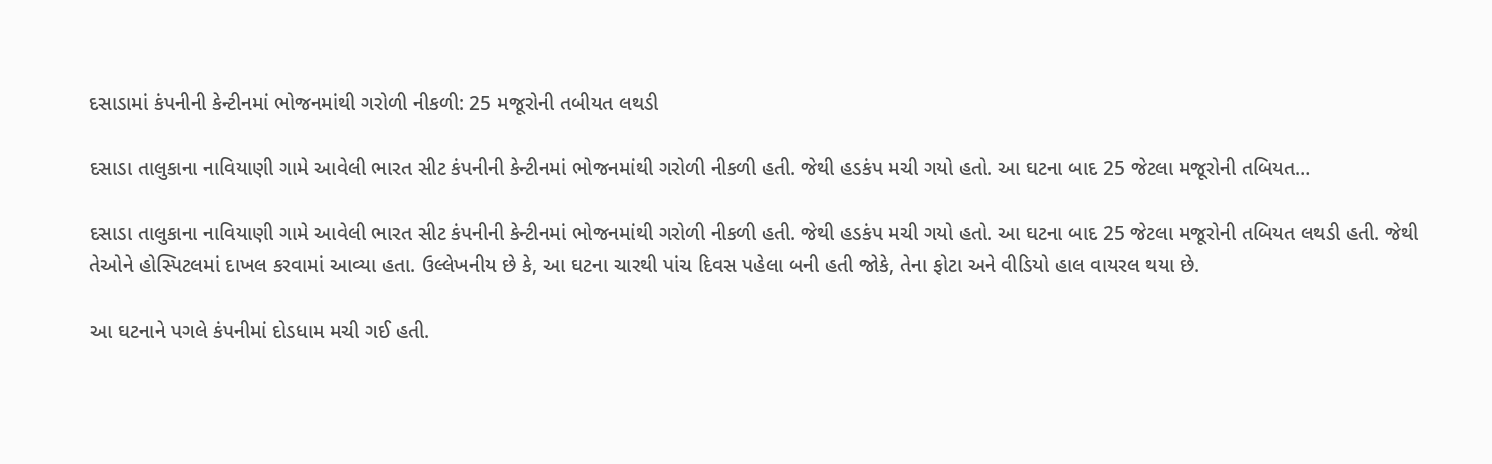દસાડામાં કંપનીની કેન્ટીનમાં ભોજનમાંથી ગરોળી નીકળી: 25 મજૂરોની તબીયત લથડી

દસાડા તાલુકાના નાવિયાણી ગામે આવેલી ભારત સીટ કંપનીની કેન્ટીનમાં ભોજનમાંથી ગરોળી નીકળી હતી. જેથી હડકંપ મચી ગયો હતો. આ ઘટના બાદ 25 જેટલા મજૂરોની તબિયત…

દસાડા તાલુકાના નાવિયાણી ગામે આવેલી ભારત સીટ કંપનીની કેન્ટીનમાં ભોજનમાંથી ગરોળી નીકળી હતી. જેથી હડકંપ મચી ગયો હતો. આ ઘટના બાદ 25 જેટલા મજૂરોની તબિયત લથડી હતી. જેથી તેઓને હોસ્પિટલમાં દાખલ કરવામાં આવ્યા હતા. ઉલ્લેખનીય છે કે, આ ઘટના ચારથી પાંચ દિવસ પહેલા બની હતી જોકે, તેના ફોટા અને વીડિયો હાલ વાયરલ થયા છે.

આ ઘટનાને પગલે કંપનીમાં દોડધામ મચી ગઈ હતી.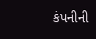કંપનીની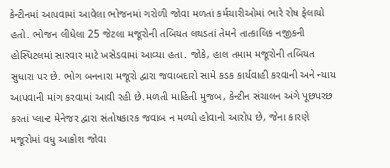કેન્ટીનમાં આપવામાં આવેલા ભોજનમાં ગરોળી જોવા મળતાં કર્મચારીઓમાં ભારે રોષ ફેલાયો હતો. ભોજન લીધેલા 25 જેટલા મજૂરોની તબિયત લથડતાં તેમને તાત્કાલિક નજીકની હોસ્પિટલમાં સારવાર માટે ખસેડવામાં આવ્યા હતા. જોકે, હાલ તમામ મજૂરોની તબિયત સુધારા પર છે. ભોગ બનનારા મજૂરો દ્વારા જવાબદારો સામે કડક કાર્યવાહી કરવાની અને ન્યાય આપવાની માંગ કરવામાં આવી રહી છે.મળતી માહિતી મુજબ, કેન્ટીન સંચાલન અંગે પૂછપરછ કરતાં પ્લાન્ટ મેનેજર દ્વારા સંતોષકારક જવાબ ન મળ્યો હોવાનો આરોપ છે, જેના કારણે મજૂરોમાં વધુ આક્રોશ જોવા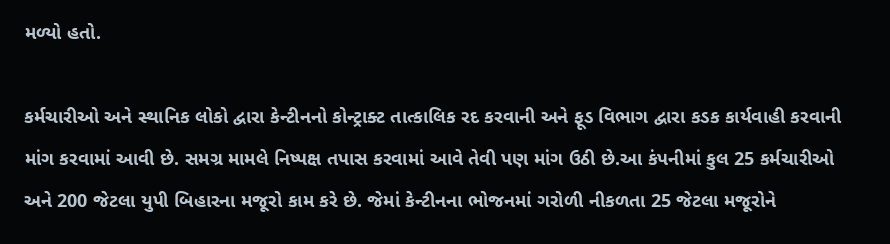મળ્યો હતો.

કર્મચારીઓ અને સ્થાનિક લોકો દ્વારા કેન્ટીનનો કોન્ટ્રાક્ટ તાત્કાલિક રદ કરવાની અને ફૂડ વિભાગ દ્વારા કડક કાર્યવાહી કરવાની માંગ કરવામાં આવી છે. સમગ્ર મામલે નિષ્પક્ષ તપાસ કરવામાં આવે તેવી પણ માંગ ઉઠી છે.આ કંપનીમાં કુલ 25 કર્મચારીઓ અને 200 જેટલા યુપી બિહારના મજૂરો કામ કરે છે. જેમાં કેન્ટીનના ભોજનમાં ગરોળી નીકળતા 25 જેટલા મજૂરોને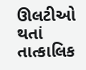ઊલટીઓ થતાં તાત્કાલિક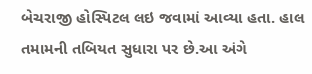બેચરાજી હોસ્પિટલ લઇ જવામાં આવ્યા હતા. હાલ તમામની તબિયત સુધારા પર છે.આ અંગે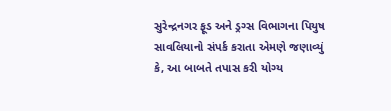સુરેન્દ્રનગર ફૂડ અને ડ્રગ્સ વિભાગના પિયુષ સાવલિયાનો સંપર્ક કરાતા એમણે જણાવ્યું કે, આ બાબતે તપાસ કરી યોગ્ય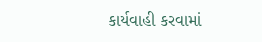કાર્યવાહી કરવામાં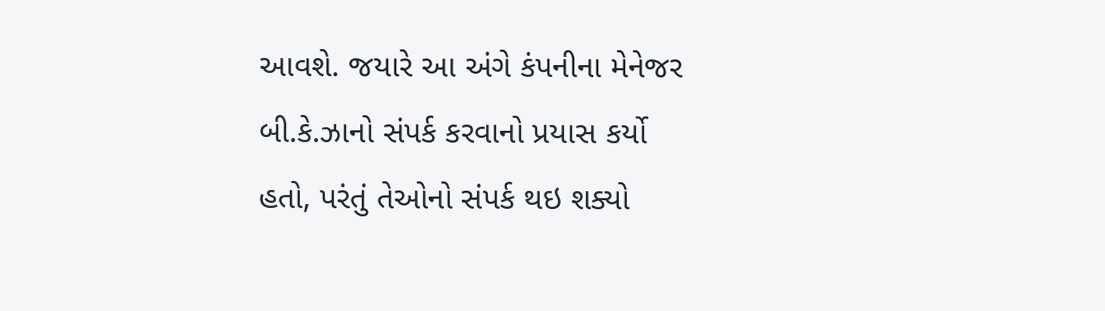આવશે. જયારે આ અંગે કંપનીના મેનેજર બી.કે.ઝાનો સંપર્ક કરવાનો પ્રયાસ કર્યો હતો, પરંતું તેઓનો સંપર્ક થઇ શક્યો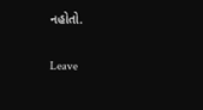નહોતો.

Leave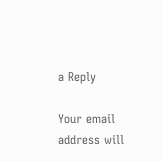a Reply

Your email address will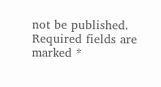not be published. Required fields are marked *